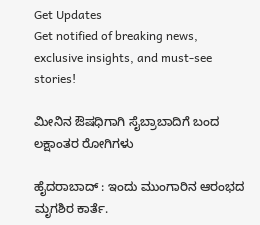Get Updates
Get notified of breaking news, exclusive insights, and must-see stories!

ಮೀನಿನ ಔಷಧಿಗಾಗಿ ಸೈಬ್ರಾಬಾದಿಗೆ ಬಂದ ಲಕ್ಷಾಂತರ ರೋಗಿಗಳು

ಹೈದರಾಬಾದ್‌ : ಇಂದು ಮುಂಗಾರಿನ ಆರಂಭದ ಮೃಗಶಿರ ಕಾರ್ತೆ.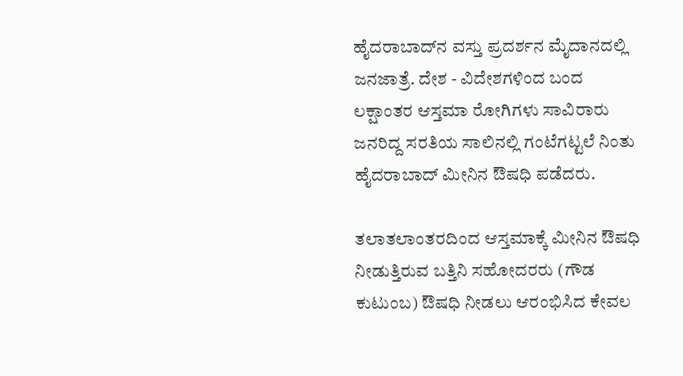ಹೈದರಾಬಾದ್‌ನ ವಸ್ತು ಪ್ರದರ್ಶನ ಮೈದಾನದಲ್ಲಿ ಜನಜಾತ್ರೆ. ದೇಶ - ವಿದೇಶಗಳಿಂದ ಬಂದ ಲಕ್ಷಾಂತರ ಆಸ್ತಮಾ ರೋಗಿಗಳು ಸಾವಿರಾರು ಜನರಿದ್ದ ಸರತಿಯ ಸಾಲಿನಲ್ಲಿ ಗಂಟೆಗಟ್ಟಲೆ ನಿಂತು ಹೈದರಾಬಾದ್‌ ಮೀನಿನ ಔಷಧಿ ಪಡೆದರು.

ತಲಾತಲಾಂತರದಿಂದ ಆಸ್ತಮಾಕ್ಕೆ ಮೀನಿನ ಔಷಧಿ ನೀಡುತ್ತಿರುವ ಬತ್ತಿನಿ ಸಹೋದರರು (ಗೌಡ ಕುಟುಂಬ) ಔಷಧಿ ನೀಡಲು ಆರಂಭಿಸಿದ ಕೇವಲ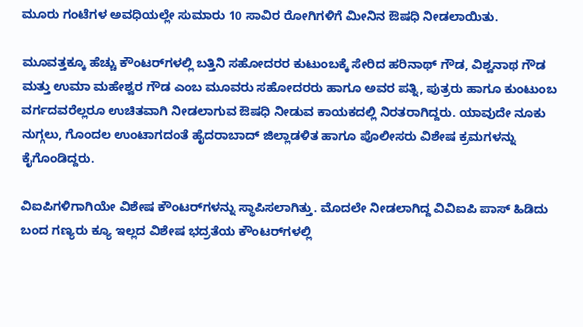ಮೂರು ಗಂಟೆಗಳ ಅವಧಿಯಲ್ಲೇ ಸುಮಾರು 10 ಸಾವಿರ ರೋಗಿಗಳಿಗೆ ಮೀನಿನ ಔಷಧಿ ನೀಡಲಾಯಿತು.

ಮೂವತ್ತಕ್ಕೂ ಹೆಚ್ಚು ಕೌಂಟರ್‌ಗಳಲ್ಲಿ ಬತ್ತಿನಿ ಸಹೋದರರ ಕುಟುಂಬಕ್ಕೆ ಸೇರಿದ ಹರಿನಾಥ್‌ ಗೌಡ, ವಿಶ್ವನಾಥ ಗೌಡ ಮತ್ತು ಉಮಾ ಮಹೇಶ್ವರ ಗೌಡ ಎಂಬ ಮೂವರು ಸಹೋದರರು ಹಾಗೂ ಅವರ ಪತ್ನಿ, ಪುತ್ರರು ಹಾಗೂ ಕುಂಟುಂಬ ವರ್ಗದವರೆಲ್ಲರೂ ಉಚಿತವಾಗಿ ನೀಡಲಾಗುವ ಔಷಧಿ ನೀಡುವ ಕಾಯಕದಲ್ಲಿ ನಿರತರಾಗಿದ್ದರು. ಯಾವುದೇ ನೂಕು ನುಗ್ಗಲು, ಗೊಂದಲ ಉಂಟಾಗದಂತೆ ಹೈದರಾಬಾದ್‌ ಜಿಲ್ಲಾಡಳಿತ ಹಾಗೂ ಪೊಲೀಸರು ವಿಶೇಷ ಕ್ರಮಗಳನ್ನು ಕೈಗೊಂಡಿದ್ದರು.

ವಿಐಪಿಗಳಿಗಾಗಿಯೇ ವಿಶೇಷ ಕೌಂಟರ್‌ಗಳನ್ನು ಸ್ಥಾಪಿಸಲಾಗಿತ್ತು. ಮೊದಲೇ ನೀಡಲಾಗಿದ್ದ ವಿವಿಐಪಿ ಪಾಸ್‌ ಹಿಡಿದು ಬಂದ ಗಣ್ಯರು ಕ್ಯೂ ಇಲ್ಲದ ವಿಶೇಷ ಭದ್ರತೆಯ ಕೌಂಟರ್‌ಗಳಲ್ಲಿ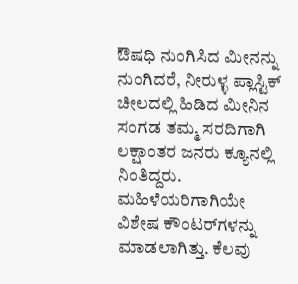ಔಷಧಿ ನುಂಗಿಸಿದ ಮೀನನ್ನು ನುಂಗಿದರೆ, ನೀರುಳ್ಳ ಪ್ಲಾಸ್ಟಿಕ್‌ ಚೀಲದಲ್ಲಿ ಹಿಡಿದ ಮೀನಿನ ಸಂಗಡ ತಮ್ಮ ಸರದಿಗಾಗಿ ಲಕ್ಷಾಂತರ ಜನರು ಕ್ಯೂನಲ್ಲಿ ನಿಂತಿದ್ದರು. ಮಹಿಳೆಯರಿಗಾಗಿಯೇ ವಿಶೇಷ ಕೌಂಟರ್‌ಗಳನ್ನು ಮಾಡಲಾಗಿತ್ತು. ಕೆಲವು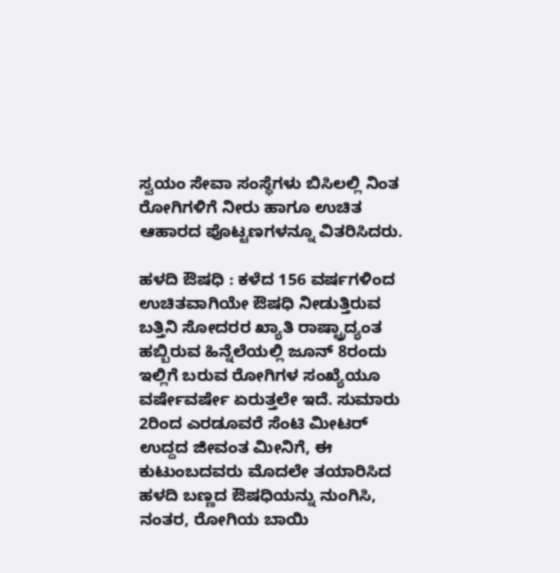ಸ್ವಯಂ ಸೇವಾ ಸಂಸ್ಥೆಗಳು ಬಿಸಿಲಲ್ಲಿ ನಿಂತ ರೋಗಿಗಳಿಗೆ ನೀರು ಹಾಗೂ ಉಚಿತ ಆಹಾರದ ಪೊಟ್ಟಣಗಳನ್ನೂ ವಿತರಿಸಿದರು.

ಹಳದಿ ಔಷಧಿ : ಕಳೆದ 156 ವರ್ಷಗಳಿಂದ ಉಚಿತವಾಗಿಯೇ ಔಷಧಿ ನೀಡುತ್ತಿರುವ ಬತ್ತಿನಿ ಸೋದರರ ಖ್ಯಾತಿ ರಾಷ್ಟ್ರಾದ್ಯಂತ ಹಬ್ಬಿರುವ ಹಿನ್ನೆಲೆಯಲ್ಲಿ ಜೂನ್‌ 8ರಂದು ಇಲ್ಲಿಗೆ ಬರುವ ರೋಗಿಗಳ ಸಂಖ್ಯೆಯೂ ವರ್ಷೇವರ್ಷೇ ಏರುತ್ತಲೇ ಇದೆ. ಸುಮಾರು 2ರಿಂದ ಎರಡೂವರೆ ಸೆಂಟಿ ಮೀಟರ್‌ ಉದ್ದದ ಜೀವಂತ ಮೀನಿಗೆ, ಈ ಕುಟುಂಬದವರು ಮೊದಲೇ ತಯಾರಿಸಿದ ಹಳದಿ ಬಣ್ಣದ ಔಷಧಿಯನ್ನು ನುಂಗಿಸಿ, ನಂತರ, ರೋಗಿಯ ಬಾಯಿ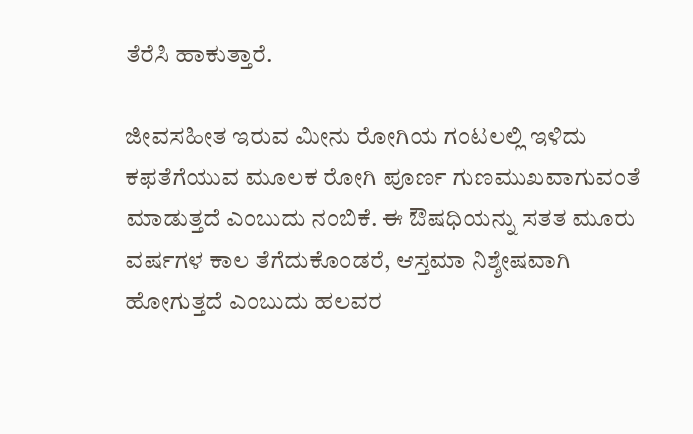ತೆರೆಸಿ ಹಾಕುತ್ತಾರೆ.

ಜೀವಸಹೀತ ಇರುವ ಮೀನು ರೋಗಿಯ ಗಂಟಲಲ್ಲಿ ಇಳಿದು ಕಫತೆಗೆಯುವ ಮೂಲಕ ರೋಗಿ ಪೂರ್ಣ ಗುಣಮುಖವಾಗುವಂತೆ ಮಾಡುತ್ತದೆ ಎಂಬುದು ನಂಬಿಕೆ. ಈ ಔಷಧಿಯನ್ನು ಸತತ ಮೂರು ವರ್ಷಗಳ ಕಾಲ ತೆಗೆದುಕೊಂಡರೆ, ಆಸ್ತಮಾ ನಿಶ್ಶೇಷವಾಗಿ ಹೋಗುತ್ತದೆ ಎಂಬುದು ಹಲವರ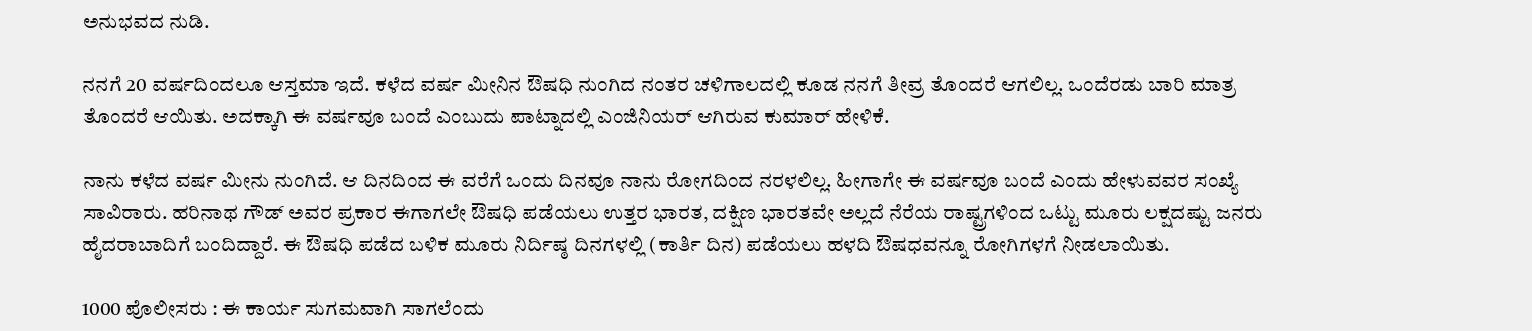ಅನುಭವದ ನುಡಿ.

ನನಗೆ 20 ವರ್ಷದಿಂದಲೂ ಆಸ್ತಮಾ ಇದೆ. ಕಳೆದ ವರ್ಷ ಮೀನಿನ ಔಷಧಿ ನುಂಗಿದ ನಂತರ ಚಳಿಗಾಲದಲ್ಲಿ ಕೂಡ ನನಗೆ ತೀವ್ರ ತೊಂದರೆ ಆಗಲಿಲ್ಲ. ಒಂದೆರಡು ಬಾರಿ ಮಾತ್ರ ತೊಂದರೆ ಆಯಿತು. ಅದಕ್ಕಾಗಿ ಈ ವರ್ಷವೂ ಬಂದೆ ಎಂಬುದು ಪಾಟ್ನಾದಲ್ಲಿ ಎಂಜಿನಿಯರ್‌ ಆಗಿರುವ ಕುಮಾರ್‌ ಹೇಳಿಕೆ.

ನಾನು ಕಳೆದ ವರ್ಷ ಮೀನು ನುಂಗಿದೆ. ಆ ದಿನದಿಂದ ಈ ವರೆಗೆ ಒಂದು ದಿನವೂ ನಾನು ರೋಗದಿಂದ ನರಳಲಿಲ್ಲ. ಹೀಗಾಗೇ ಈ ವರ್ಷವೂ ಬಂದೆ ಎಂದು ಹೇಳುವವರ ಸಂಖ್ಯೆ ಸಾವಿರಾರು. ಹರಿನಾಥ ಗೌಡ್‌ ಅವರ ಪ್ರಕಾರ ಈಗಾಗಲೇ ಔಷಧಿ ಪಡೆಯಲು ಉತ್ತರ ಭಾರತ, ದಕ್ಷಿಣ ಭಾರತವೇ ಅಲ್ಲದೆ ನೆರೆಯ ರಾಷ್ಟ್ರಗಳಿಂದ ಒಟ್ಟು ಮೂರು ಲಕ್ಷದಷ್ಟು ಜನರು ಹೈದರಾಬಾದಿಗೆ ಬಂದಿದ್ದಾರೆ. ಈ ಔಷಧಿ ಪಡೆದ ಬಳಿಕ ಮೂರು ನಿರ್ದಿಷ್ಠ ದಿನಗಳಲ್ಲಿ (ಕಾರ್ತಿ ದಿನ) ಪಡೆಯಲು ಹಳದಿ ಔಷಧವನ್ನೂ ರೋಗಿಗಳಗೆ ನೀಡಲಾಯಿತು.

1000 ಪೊಲೀಸರು : ಈ ಕಾರ್ಯ ಸುಗಮವಾಗಿ ಸಾಗಲೆಂದು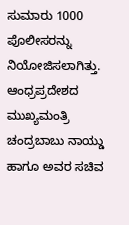ಸುಮಾರು 1000 ಪೊಲೀಸರನ್ನು ನಿಯೋಜಿಸಲಾಗಿತ್ತು. ಆಂಧ್ರಪ್ರದೇಶದ ಮುಖ್ಯಮಂತ್ರಿ ಚಂದ್ರಬಾಬು ನಾಯ್ಡು ಹಾಗೂ ಅವರ ಸಚಿವ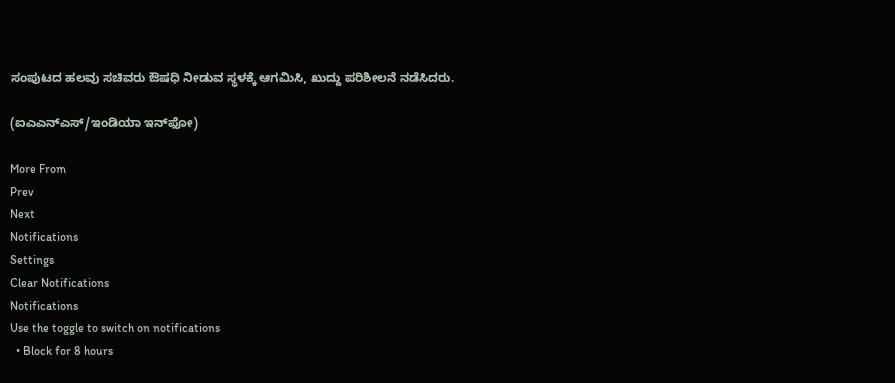ಸಂಪುಟದ ಹಲವು ಸಚಿವರು ಔಷಧಿ ನೀಡುವ ಸ್ಥಳಕ್ಕೆ ಆಗಮಿಸಿ, ಖುದ್ದು ಪರಿಶೀಲನೆ ನಡೆಸಿದರು.

(ಐಎಎನ್‌ಎಸ್‌/ಇಂಡಿಯಾ ಇನ್‌ಫೋ)

More From
Prev
Next
Notifications
Settings
Clear Notifications
Notifications
Use the toggle to switch on notifications
  • Block for 8 hours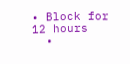• Block for 12 hours
  •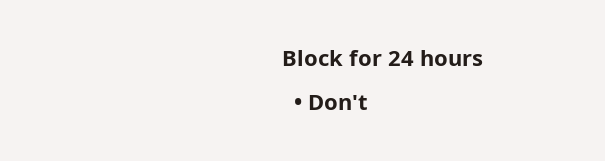Block for 24 hours
  • Don't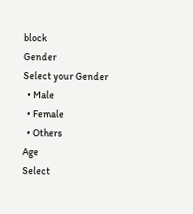block
Gender
Select your Gender
  • Male
  • Female
  • Others
Age
Select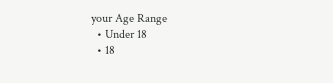your Age Range
  • Under 18
  • 18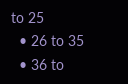to 25
  • 26 to 35
  • 36 to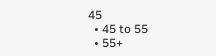45
  • 45 to 55
  • 55+